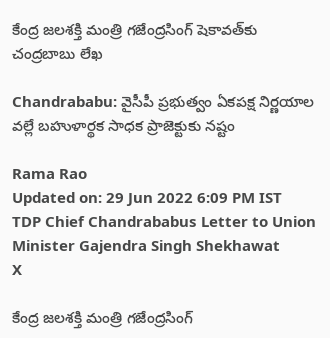కేంద్ర జలశక్తి మంత్రి గజేంద్రసింగ్ షెకావత్‌కు చంద్రబాబు లేఖ

Chandrababu: వైసీపీ ప్రభుత్వం ఏకపక్ష నిర్ణయాల వల్లే బహుళార్థక సాధక ప్రాజెక్టుకు నష్టం

Rama Rao
Updated on: 29 Jun 2022 6:09 PM IST
TDP Chief Chandrababus Letter to Union Minister Gajendra Singh Shekhawat
X

కేంద్ర జలశక్తి మంత్రి గజేంద్రసింగ్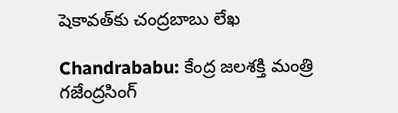షెకావత్‌కు చంద్రబాబు లేఖ

Chandrababu: కేంద్ర జలశక్తి మంత్రి గజేంద్రసింగ్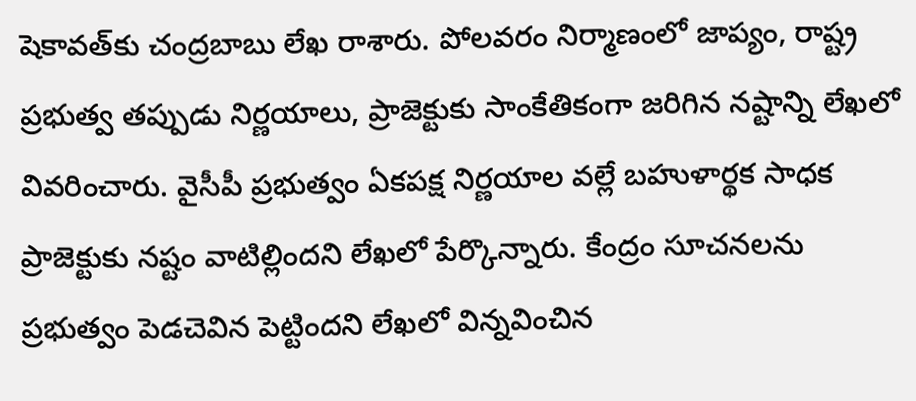షెకావత్‌కు చంద్రబాబు లేఖ రాశారు. పోలవరం నిర్మాణంలో జాప్యం, రాష్ట్ర ప్రభుత్వ తప్పుడు నిర్ణయాలు, ప్రాజెక్టుకు సాంకేతికంగా జరిగిన నష్టాన్ని లేఖలో వివరించారు. వైసీపీ ప్రభుత్వం ఏకపక్ష నిర్ణయాల వల్లే బహుళార్థక సాధక ప్రాజెక్టుకు నష్టం వాటిల్లిందని లేఖలో పేర్కొన్నారు. కేంద్రం సూచనలను ప్రభుత్వం పెడచెవిన పెట్టిందని లేఖలో విన్నవించిన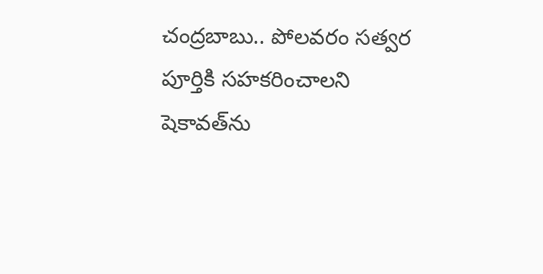చంద్రబాబు.. పోలవరం సత్వర పూర్తికి సహకరించాలని షెకావత్‌ను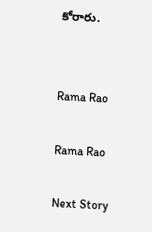కోరారు.


Rama Rao

Rama Rao

Next Story